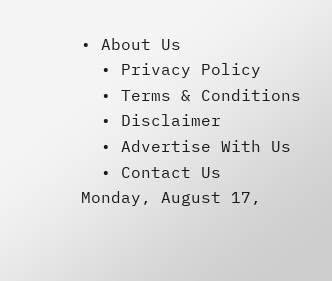• About Us
  • Privacy Policy
  • Terms & Conditions
  • Disclaimer
  • Advertise With Us
  • Contact Us
Monday, August 17,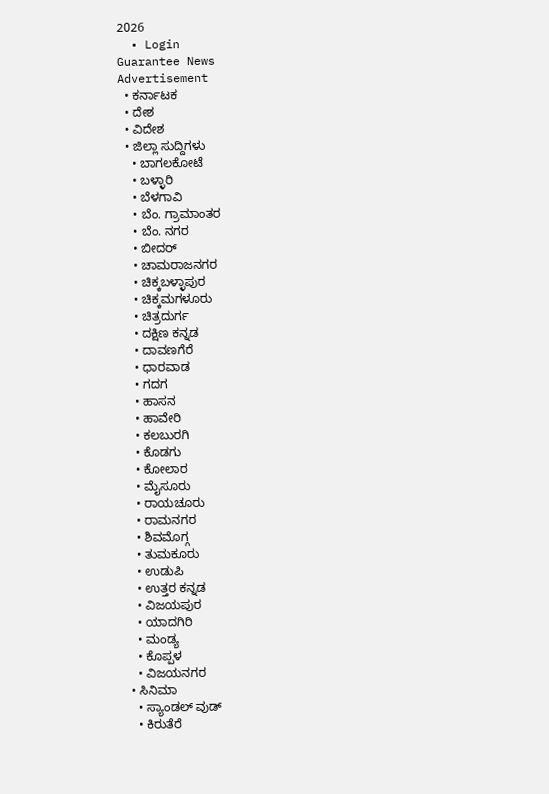2026
  • Login
Guarantee News
Advertisement
  • ಕರ್ನಾಟಕ
  • ದೇಶ
  • ವಿದೇಶ
  • ಜಿಲ್ಲಾ ಸುದ್ದಿಗಳು
    • ಬಾಗಲಕೋಟೆ
    • ಬಳ್ಳಾರಿ
    • ಬೆಳಗಾವಿ
    • ಬೆಂ. ಗ್ರಾಮಾಂತರ
    • ಬೆಂ. ನಗರ
    • ಬೀದರ್
    • ಚಾಮರಾಜನಗರ
    • ಚಿಕ್ಕಬಳ್ಳಾಪುರ
    • ಚಿಕ್ಕಮಗಳೂರು
    • ಚಿತ್ರದುರ್ಗ
    • ದಕ್ಷಿಣ ಕನ್ನಡ
    • ದಾವಣಗೆರೆ
    • ಧಾರವಾಡ
    • ಗದಗ
    • ಹಾಸನ
    • ಹಾವೇರಿ
    • ಕಲಬುರಗಿ
    • ಕೊಡಗು
    • ಕೋಲಾರ
    • ಮೈಸೂರು
    • ರಾಯಚೂರು
    • ರಾಮನಗರ
    • ಶಿವಮೊಗ್ಗ
    • ತುಮಕೂರು
    • ಉಡುಪಿ
    • ಉತ್ತರ ಕನ್ನಡ
    • ವಿಜಯಪುರ
    • ಯಾದಗಿರಿ
    • ಮಂಡ್ಯ
    • ಕೊಪ್ಪಳ
    • ವಿಜಯನಗರ
  • ಸಿನಿಮಾ
    • ಸ್ಯಾಂಡಲ್ ವುಡ್
    • ಕಿರುತೆರೆ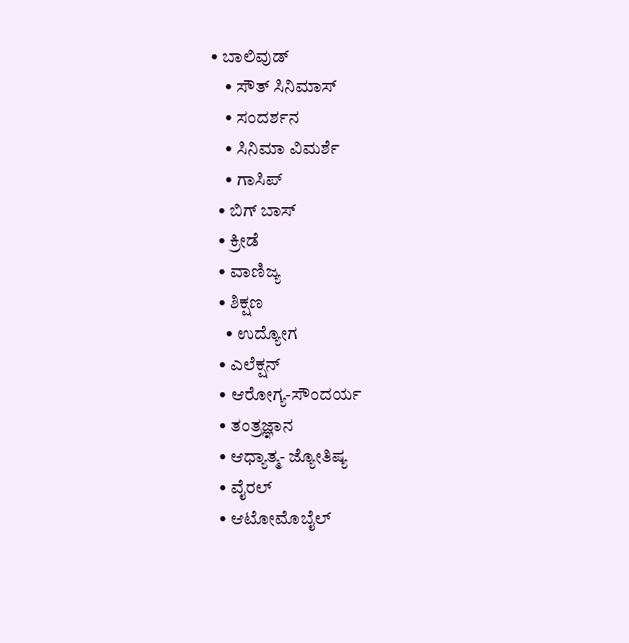• ಬಾಲಿವುಡ್
    • ಸೌತ್ ಸಿನಿಮಾಸ್
    • ಸಂದರ್ಶನ
    • ಸಿನಿಮಾ ವಿಮರ್ಶೆ
    • ಗಾಸಿಪ್
  • ಬಿಗ್ ಬಾಸ್
  • ಕ್ರೀಡೆ
  • ವಾಣಿಜ್ಯ
  • ಶಿಕ್ಷಣ
    • ಉದ್ಯೋಗ
  • ಎಲೆಕ್ಷನ್
  • ಆರೋಗ್ಯ-ಸೌಂದರ್ಯ
  • ತಂತ್ರಜ್ಞಾನ
  • ಆಧ್ಯಾತ್ಮ- ಜ್ಯೋತಿಷ್ಯ
  • ವೈರಲ್
  • ಆಟೋಮೊಬೈಲ್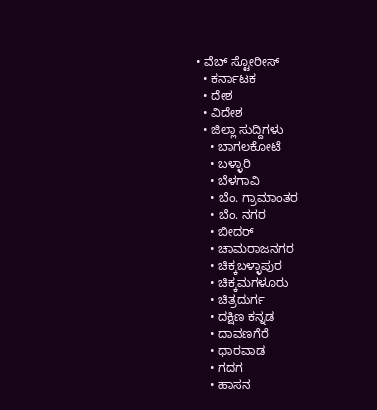• ವೆಬ್ ಸ್ಟೋರೀಸ್
  • ಕರ್ನಾಟಕ
  • ದೇಶ
  • ವಿದೇಶ
  • ಜಿಲ್ಲಾ ಸುದ್ದಿಗಳು
    • ಬಾಗಲಕೋಟೆ
    • ಬಳ್ಳಾರಿ
    • ಬೆಳಗಾವಿ
    • ಬೆಂ. ಗ್ರಾಮಾಂತರ
    • ಬೆಂ. ನಗರ
    • ಬೀದರ್
    • ಚಾಮರಾಜನಗರ
    • ಚಿಕ್ಕಬಳ್ಳಾಪುರ
    • ಚಿಕ್ಕಮಗಳೂರು
    • ಚಿತ್ರದುರ್ಗ
    • ದಕ್ಷಿಣ ಕನ್ನಡ
    • ದಾವಣಗೆರೆ
    • ಧಾರವಾಡ
    • ಗದಗ
    • ಹಾಸನ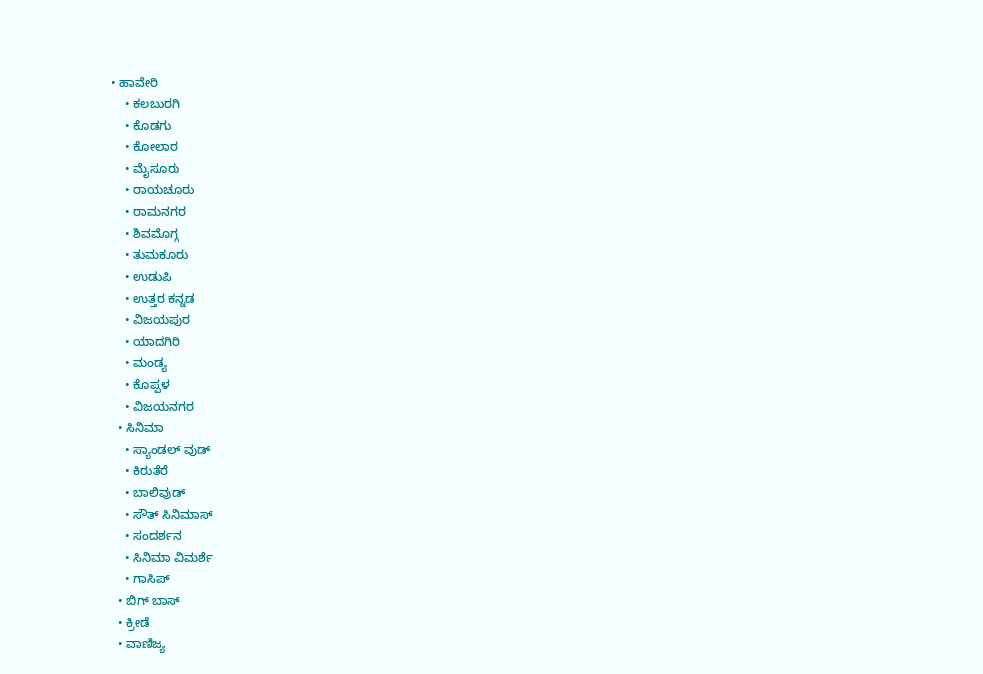• ಹಾವೇರಿ
    • ಕಲಬುರಗಿ
    • ಕೊಡಗು
    • ಕೋಲಾರ
    • ಮೈಸೂರು
    • ರಾಯಚೂರು
    • ರಾಮನಗರ
    • ಶಿವಮೊಗ್ಗ
    • ತುಮಕೂರು
    • ಉಡುಪಿ
    • ಉತ್ತರ ಕನ್ನಡ
    • ವಿಜಯಪುರ
    • ಯಾದಗಿರಿ
    • ಮಂಡ್ಯ
    • ಕೊಪ್ಪಳ
    • ವಿಜಯನಗರ
  • ಸಿನಿಮಾ
    • ಸ್ಯಾಂಡಲ್ ವುಡ್
    • ಕಿರುತೆರೆ
    • ಬಾಲಿವುಡ್
    • ಸೌತ್ ಸಿನಿಮಾಸ್
    • ಸಂದರ್ಶನ
    • ಸಿನಿಮಾ ವಿಮರ್ಶೆ
    • ಗಾಸಿಪ್
  • ಬಿಗ್ ಬಾಸ್
  • ಕ್ರೀಡೆ
  • ವಾಣಿಜ್ಯ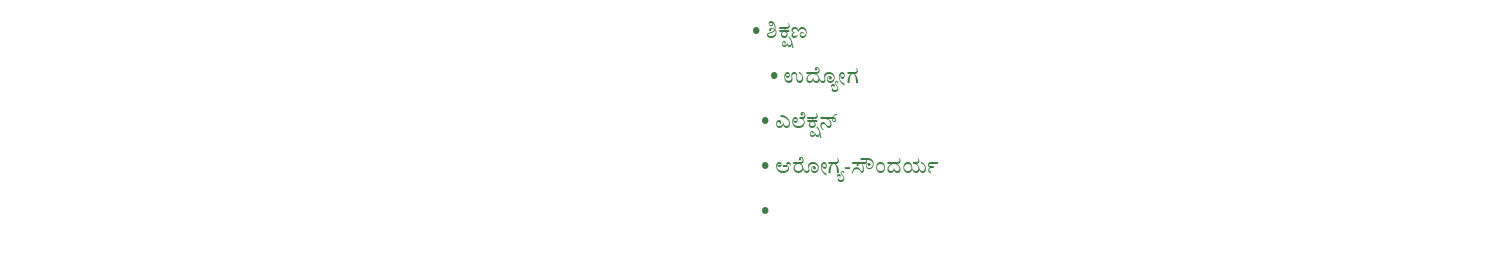• ಶಿಕ್ಷಣ
    • ಉದ್ಯೋಗ
  • ಎಲೆಕ್ಷನ್
  • ಆರೋಗ್ಯ-ಸೌಂದರ್ಯ
  •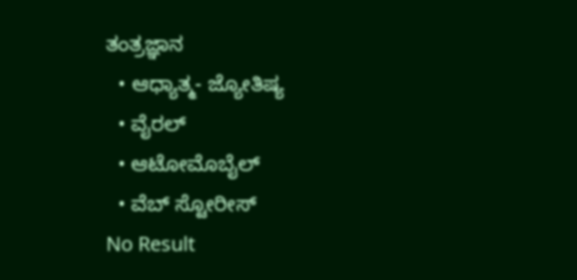ತಂತ್ರಜ್ಞಾನ
  • ಆಧ್ಯಾತ್ಮ- ಜ್ಯೋತಿಷ್ಯ
  • ವೈರಲ್
  • ಆಟೋಮೊಬೈಲ್
  • ವೆಬ್ ಸ್ಟೋರೀಸ್
No Result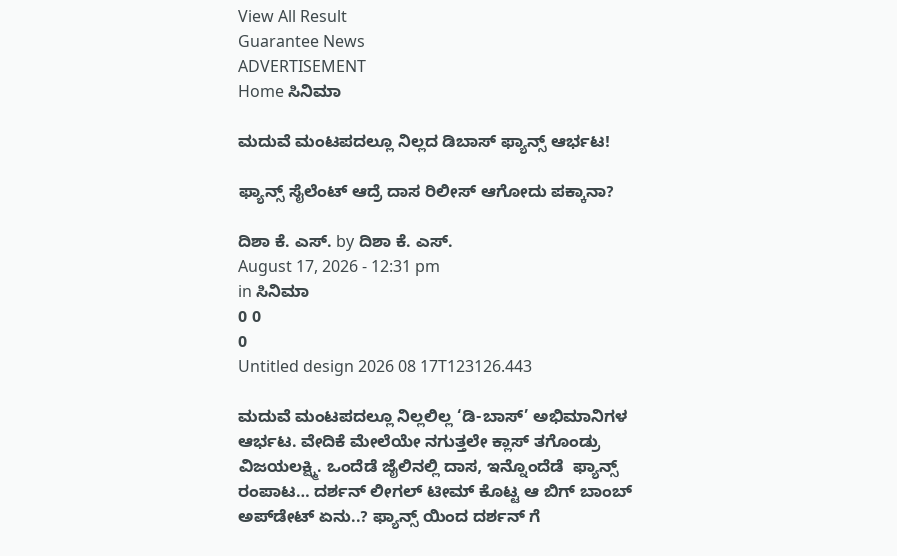View All Result
Guarantee News
ADVERTISEMENT
Home ಸಿನಿಮಾ

ಮದುವೆ ಮಂಟಪದಲ್ಲೂ ನಿಲ್ಲದ ಡಿಬಾಸ್ ಫ್ಯಾನ್ಸ್ ಆರ್ಭಟ!

ಫ್ಯಾನ್ಸ್ ಸೈಲೆಂಟ್ ಆದ್ರೆ ದಾಸ ರಿಲೀಸ್ ಆಗೋದು ಪಕ್ಕಾನಾ?

ದಿಶಾ ಕೆ. ಎಸ್. by ದಿಶಾ ಕೆ. ಎಸ್.
August 17, 2026 - 12:31 pm
in ಸಿನಿಮಾ
0 0
0
Untitled design 2026 08 17T123126.443

ಮದುವೆ ಮಂಟಪದಲ್ಲೂ ನಿಲ್ಲಲಿಲ್ಲ ‘ಡಿ-ಬಾಸ್’ ಅಭಿಮಾನಿಗಳ ಆರ್ಭಟ. ವೇದಿಕೆ ಮೇಲೆಯೇ ನಗುತ್ತಲೇ ಕ್ಲಾಸ್ ತಗೊಂಡ್ರು ವಿಜಯಲಕ್ಷ್ಮಿ. ಒಂದೆಡೆ ಜೈಲಿನಲ್ಲಿ ದಾಸ, ಇನ್ನೊಂದೆಡೆ  ಫ್ಯಾನ್ಸ್ ರಂಪಾಟ… ದರ್ಶನ್ ಲೀಗಲ್ ಟೀಮ್ ಕೊಟ್ಟ ಆ ಬಿಗ್ ಬಾಂಬ್ ಅಪ್‌ಡೇಟ್ ಏನು..? ಫ್ಯಾನ್ಸ್ ಯಿಂದ ದರ್ಶನ್ ಗೆ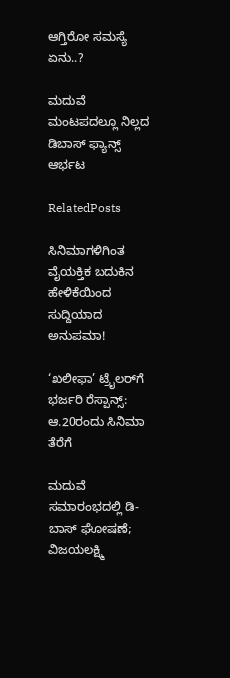ಆಗ್ತಿರೋ ಸಮಸ್ಯೆ ಏನು..?

ಮದುವೆ ಮಂಟಪದಲ್ಲೂ ನಿಲ್ಲದ ಡಿಬಾಸ್ ಫ್ಯಾನ್ಸ್ ಆರ್ಭಟ

RelatedPosts

ಸಿನಿಮಾಗಳಿಗಿಂತ ವೈಯಕ್ತಿಕ ಬದುಕಿನ ಹೇಳಿಕೆಯಿಂದ ಸುದ್ದಿಯಾದ ಅನುಪಮಾ!

‘ಖಲೀಫಾ’ ಟ್ರೈಲರ್‌ಗೆ ಭರ್ಜರಿ ರೆಸ್ಪಾನ್ಸ್: ಆ.20ರಂದು ಸಿನಿಮಾ ತೆರೆಗೆ

ಮದುವೆ ಸಮಾರಂಭದಲ್ಲಿ ಡಿ-ಬಾಸ್ ಘೋಷಣೆ; ವಿಜಯಲಕ್ಷ್ಮಿ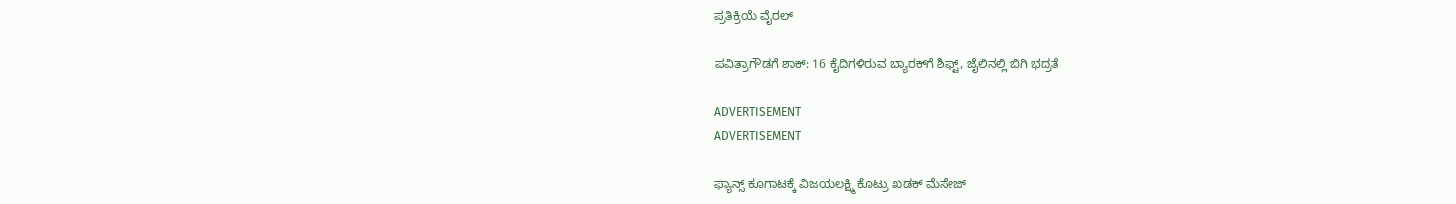ಪ್ರತಿಕ್ರಿಯೆ ವೈರಲ್

ಪವಿತ್ರಾಗೌಡಗೆ ಶಾಕ್: 16 ಕೈದಿಗಳಿರುವ ಬ್ಯಾರಕ್‌ಗೆ ಶಿಫ್ಟ್, ಜೈಲಿನಲ್ಲಿ ಬಿಗಿ ಭದ್ರತೆ

ADVERTISEMENT
ADVERTISEMENT

ಫ್ಯಾನ್ಸ್ ಕೂಗಾಟಕ್ಕೆ ವಿಜಯಲಕ್ಷ್ಮಿ ಕೊಟ್ರು ಖಡಕ್ ಮೆಸೇಜ್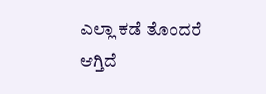ಎಲ್ಲಾ ಕಡೆ ತೊಂದರೆ ಆಗ್ತಿದೆ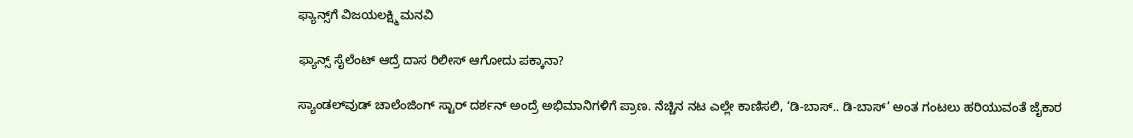ಫ್ಯಾನ್ಸ್‌ಗೆ ವಿಜಯಲಕ್ಷ್ಮಿ ಮನವಿ

ಫ್ಯಾನ್ಸ್ ಸೈಲೆಂಟ್ ಆದ್ರೆ ದಾಸ ರಿಲೀಸ್ ಆಗೋದು ಪಕ್ಕಾನಾ?

ಸ್ಯಾಂಡಲ್‌ವುಡ್ ಚಾಲೆಂಜಿಂಗ್ ಸ್ಟಾರ್ ದರ್ಶನ್ ಅಂದ್ರೆ ಅಭಿಮಾನಿಗಳಿಗೆ ಪ್ರಾಣ. ನೆಚ್ಚಿನ ನಟ ಎಲ್ಲೇ ಕಾಣಿಸಲಿ, ‘ಡಿ-ಬಾಸ್‌.. ಡಿ-ಬಾಸ್‌’ ಅಂತ ಗಂಟಲು ಹರಿಯುವಂತೆ ಜೈಕಾರ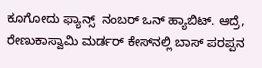ಕೂಗೋದು ಫ್ಯಾನ್ಸ್  ನಂಬರ್ ಒನ್ ಹ್ಯಾಬಿಟ್. ಆದ್ರೆ, ರೇಣುಕಾಸ್ವಾಮಿ ಮರ್ಡರ್ ಕೇಸ್‌ನಲ್ಲಿ ಬಾಸ್ ಪರಪ್ಪನ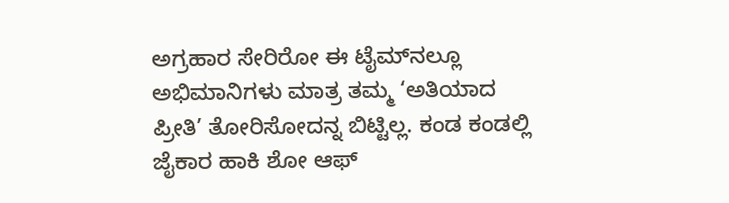ಅಗ್ರಹಾರ ಸೇರಿರೋ ಈ ಟೈಮ್‌ನಲ್ಲೂ ಅಭಿಮಾನಿಗಳು ಮಾತ್ರ ತಮ್ಮ ‘ಅತಿಯಾದ ಪ್ರೀತಿ’ ತೋರಿಸೋದನ್ನ ಬಿಟ್ಟಿಲ್ಲ. ಕಂಡ ಕಂಡಲ್ಲಿ ಜೈಕಾರ ಹಾಕಿ ಶೋ ಆಫ್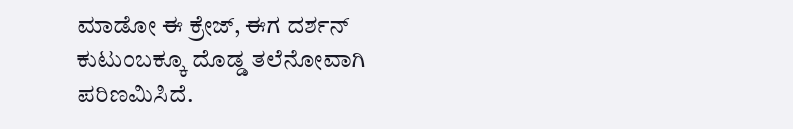ಮಾಡೋ ಈ ಕ್ರೇಜ್, ಈಗ ದರ್ಶನ್ ಕುಟುಂಬಕ್ಕೂ ದೊಡ್ಡ ತಲೆನೋವಾಗಿ ಪರಿಣಮಿಸಿದೆ.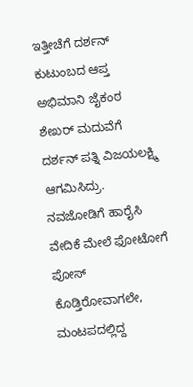ಇತ್ತೀಚೆಗೆ ದರ್ಶನ್ ಕುಟುಂಬದ ಆಪ್ತ ಅಭಿಮಾನಿ ಜೈಕಂಠ ಶೇಖರ್ ಮದುವೆಗೆ ದರ್ಶನ್ ಪತ್ನಿ ವಿಜಯಲಕ್ಷ್ಮಿ ಆಗಮಿಸಿದ್ರು. ನವಜೋಡಿಗೆ ಹಾರೈಸಿ ವೇದಿಕೆ ಮೇಲೆ ಫೋಟೋಗೆ ಪೋಸ್ ಕೊಡ್ತಿರೋವಾಗಲೇ, ಮಂಟಪದಲ್ಲಿದ್ದ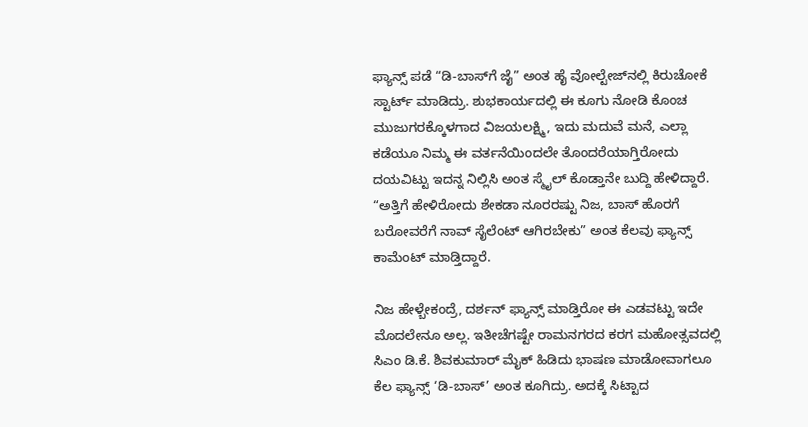ಫ್ಯಾನ್ಸ್ ಪಡೆ “ಡಿ-ಬಾಸ್‌ಗೆ ಜೈ” ಅಂತ ಹೈ ವೋಲ್ಟೇಜ್‌ನಲ್ಲಿ ಕಿರುಚೋಕೆ ಸ್ಟಾರ್ಟ್ ಮಾಡಿದ್ರು. ಶುಭಕಾರ್ಯದಲ್ಲಿ ಈ ಕೂಗು ನೋಡಿ ಕೊಂಚ ಮುಜುಗರಕ್ಕೊಳಗಾದ ವಿಜಯಲಕ್ಷ್ಮಿ, ಇದು ಮದುವೆ ಮನೆ, ಎಲ್ಲಾ ಕಡೆಯೂ ನಿಮ್ಮ ಈ ವರ್ತನೆಯಿಂದಲೇ ತೊಂದರೆಯಾಗ್ತಿರೋದು ದಯವಿಟ್ಟು ಇದನ್ನ ನಿಲ್ಲಿಸಿ ಅಂತ ಸ್ಮೈಲ್ ಕೊಡ್ತಾನೇ ಬುದ್ದಿ ಹೇಳಿದ್ದಾರೆ. “ಅತ್ತಿಗೆ ಹೇಳಿರೋದು ಶೇಕಡಾ ನೂರರಷ್ಟು ನಿಜ, ಬಾಸ್ ಹೊರಗೆ ಬರೋವರೆಗೆ ನಾವ್ ಸೈಲೆಂಟ್‌ ಆಗಿರಬೇಕು” ಅಂತ ಕೆಲವು ಫ್ಯಾನ್ಸ್ ಕಾಮೆಂಟ್ ಮಾಡ್ತಿದ್ದಾರೆ.

ನಿಜ ಹೇಳ್ಬೇಕಂದ್ರೆ, ದರ್ಶನ್ ಫ್ಯಾನ್ಸ್ ಮಾಡ್ತಿರೋ ಈ ಎಡವಟ್ಟು ಇದೇ ಮೊದಲೇನೂ ಅಲ್ಲ. ಇತೀಚೆಗಷ್ಟೇ ರಾಮನಗರದ ಕರಗ ಮಹೋತ್ಸವದಲ್ಲಿ ಸಿಎಂ ಡಿ.ಕೆ. ಶಿವಕುಮಾರ್ ಮೈಕ್ ಹಿಡಿದು ಭಾಷಣ ಮಾಡೋವಾಗಲೂ ಕೆಲ ಫ್ಯಾನ್ಸ್ ‘ಡಿ-ಬಾಸ್’ ಅಂತ ಕೂಗಿದ್ರು. ಅದಕ್ಕೆ ಸಿಟ್ಟಾದ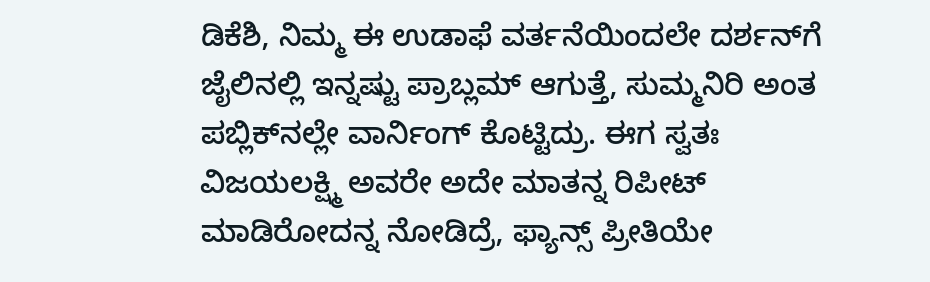ಡಿಕೆಶಿ, ನಿಮ್ಮ ಈ ಉಡಾಫೆ ವರ್ತನೆಯಿಂದಲೇ ದರ್ಶನ್‌ಗೆ ಜೈಲಿನಲ್ಲಿ ಇನ್ನಷ್ಟು ಪ್ರಾಬ್ಲಮ್ ಆಗುತ್ತೆ, ಸುಮ್ಮನಿರಿ ಅಂತ ಪಬ್ಲಿಕ್‌ನಲ್ಲೇ ವಾರ್ನಿಂಗ್ ಕೊಟ್ಟಿದ್ರು. ಈಗ ಸ್ವತಃ ವಿಜಯಲಕ್ಷ್ಮಿ ಅವರೇ ಅದೇ ಮಾತನ್ನ ರಿಪೀಟ್ ಮಾಡಿರೋದನ್ನ ನೋಡಿದ್ರೆ, ಫ್ಯಾನ್ಸ್ ಪ್ರೀತಿಯೇ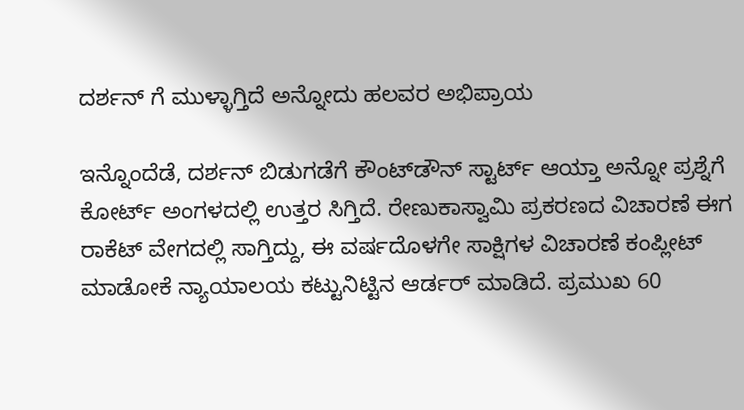ದರ್ಶನ್ ಗೆ ಮುಳ್ಳಾಗ್ತಿದೆ ಅನ್ನೋದು ಹಲವರ ಅಭಿಪ್ರಾಯ

ಇನ್ನೊಂದೆಡೆ, ದರ್ಶನ್ ಬಿಡುಗಡೆಗೆ ಕೌಂಟ್‌ಡೌನ್ ಸ್ಟಾರ್ಟ್ ಆಯ್ತಾ ಅನ್ನೋ ಪ್ರಶ್ನೆಗೆ ಕೋರ್ಟ್ ಅಂಗಳದಲ್ಲಿ ಉತ್ತರ ಸಿಗ್ತಿದೆ. ರೇಣುಕಾಸ್ವಾಮಿ ಪ್ರಕರಣದ ವಿಚಾರಣೆ ಈಗ ರಾಕೆಟ್ ವೇಗದಲ್ಲಿ ಸಾಗ್ತಿದ್ದು, ಈ ವರ್ಷದೊಳಗೇ ಸಾಕ್ಷಿಗಳ ವಿಚಾರಣೆ ಕಂಪ್ಲೀಟ್ ಮಾಡೋಕೆ ನ್ಯಾಯಾಲಯ ಕಟ್ಟುನಿಟ್ಟಿನ ಆರ್ಡರ್ ಮಾಡಿದೆ. ಪ್ರಮುಖ 60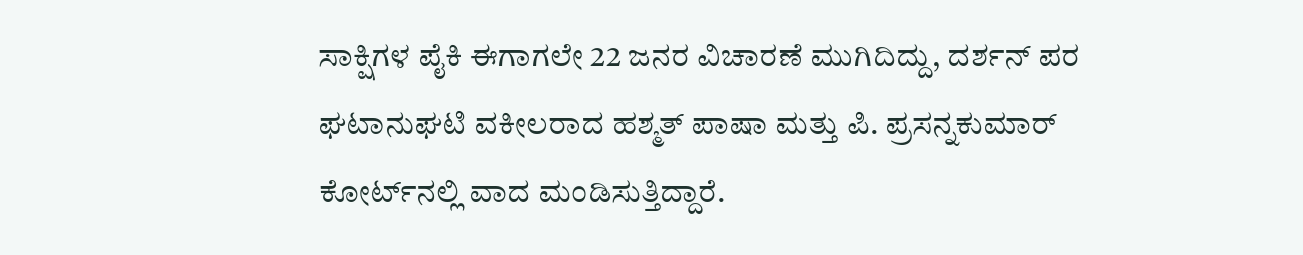ಸಾಕ್ಷಿಗಳ ಪೈಕಿ ಈಗಾಗಲೇ 22 ಜನರ ವಿಚಾರಣೆ ಮುಗಿದಿದ್ದು, ದರ್ಶನ್ ಪರ ಘಟಾನುಘಟಿ ವಕೀಲರಾದ ಹಶ್ಮತ್ ಪಾಷಾ ಮತ್ತು ಪಿ. ಪ್ರಸನ್ನಕುಮಾರ್ ಕೋರ್ಟ್‌ನಲ್ಲಿ ವಾದ ಮಂಡಿಸುತ್ತಿದ್ದಾರೆ.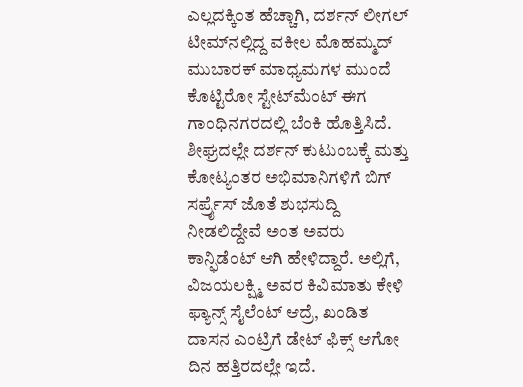ಎಲ್ಲದಕ್ಕಿಂತ ಹೆಚ್ಚಾಗಿ, ದರ್ಶನ್ ಲೀಗಲ್ ಟೀಮ್‌ನಲ್ಲಿದ್ದ ವಕೀಲ ಮೊಹಮ್ಮದ್ ಮುಬಾರಕ್ ಮಾಧ್ಯಮಗಳ ಮುಂದೆ ಕೊಟ್ಟಿರೋ ಸ್ಟೇಟ್‌ಮೆಂಟ್ ಈಗ ಗಾಂಧಿನಗರದಲ್ಲಿ ಬೆಂಕಿ ಹೊತ್ತಿಸಿದೆ. ಶೀಘ್ರದಲ್ಲೇ ದರ್ಶನ್ ಕುಟುಂಬಕ್ಕೆ ಮತ್ತು ಕೋಟ್ಯಂತರ ಅಭಿಮಾನಿಗಳಿಗೆ ಬಿಗ್ ಸರ್ಪ್ರೈಸ್ ಜೊತೆ ಶುಭಸುದ್ದಿ ನೀಡಲಿದ್ದೇವೆ ಅಂತ ಅವರು ಕಾನ್ಫಿಡೆಂಟ್ ಆಗಿ ಹೇಳಿದ್ದಾರೆ. ಅಲ್ಲಿಗೆ, ವಿಜಯಲಕ್ಷ್ಮಿ ಅವರ ಕಿವಿಮಾತು ಕೇಳಿ ಫ್ಯಾನ್ಸ್ ಸೈಲೆಂಟ್ ಆದ್ರೆ, ಖಂಡಿತ ದಾಸನ ಎಂಟ್ರಿಗೆ ಡೇಟ್ ಫಿಕ್ಸ್ ಆಗೋ ದಿನ ಹತ್ತಿರದಲ್ಲೇ ಇದೆ.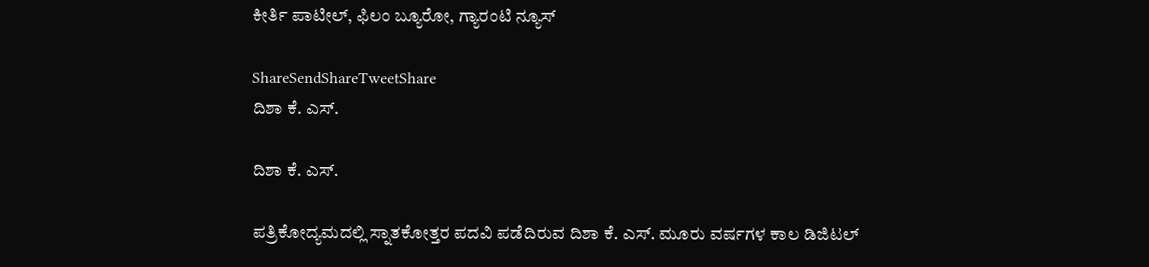ಕೀರ್ತಿ ಪಾಟೀಲ್, ಫಿಲಂ ಬ್ಯೂರೋ, ಗ್ಯಾರಂಟಿ ನ್ಯೂಸ್

ShareSendShareTweetShare
ದಿಶಾ ಕೆ. ಎಸ್.

ದಿಶಾ ಕೆ. ಎಸ್.

ಪತ್ರಿಕೋದ್ಯಮದಲ್ಲಿ ಸ್ನಾತಕೋತ್ತರ ಪದವಿ ಪಡೆದಿರುವ ದಿಶಾ ಕೆ. ಎಸ್. ಮೂರು ವರ್ಷಗಳ ಕಾಲ ಡಿಜಿಟಲ್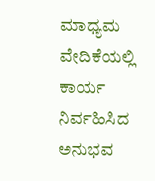ಮಾಧ್ಯಮ ವೇದಿಕೆಯಲ್ಲಿ ಕಾರ್ಯ ನಿರ್ವಹಿಸಿದ ಅನುಭವ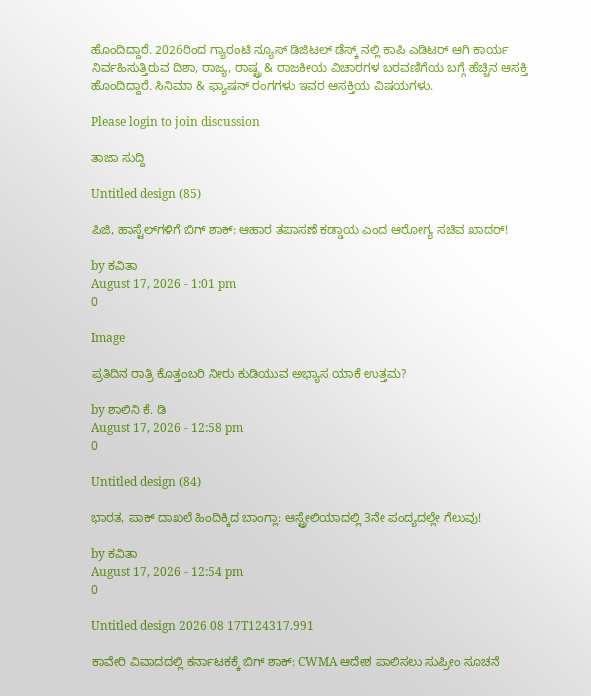ಹೊಂದಿದ್ದಾರೆ. 2026ರಿಂದ ಗ್ಯಾರಂಟಿ ನ್ಯೂಸ್ ಡಿಜಿಟಲ್ ಡೆಸ್ಕ್ ನಲ್ಲಿ ಕಾಪಿ ಎಡಿಟರ್ ಆಗಿ ಕಾರ್ಯ ನಿರ್ವಹಿಸುತ್ತಿರುವ ದಿಶಾ, ರಾಜ್ಯ, ರಾಷ್ಟ್ರ & ರಾಜಕೀಯ ವಿಚಾರಗಳ ಬರವಣಿಗೆಯ ಬಗ್ಗೆ ಹೆಚ್ಚಿನ ಆಸಕ್ತಿ ಹೊಂದಿದ್ದಾರೆ. ಸಿನಿಮಾ & ಫ್ಯಾಷನ್ ರಂಗಗಳು ಇವರ ಆಸಕ್ತಿಯ ವಿಷಯಗಳು.

Please login to join discussion

ತಾಜಾ ಸುದ್ದಿ

Untitled design (85)

ಪಿಜಿ, ಹಾಸ್ಟೆಲ್‌ಗಳಿಗೆ ಬಿಗ್ ಶಾಕ್: ಆಹಾರ ತಪಾಸಣೆ ಕಡ್ಡಾಯ ಎಂದ ಆರೋಗ್ಯ ಸಚಿವ ಖಾದರ್!

by ಕವಿತಾ
August 17, 2026 - 1:01 pm
0

Image

ಪ್ರತಿದಿನ ರಾತ್ರಿ ಕೊತ್ತಂಬರಿ ನೀರು ಕುಡಿಯುವ ಅಭ್ಯಾಸ ಯಾಕೆ ಉತ್ತಮ?

by ಶಾಲಿನಿ ಕೆ. ಡಿ
August 17, 2026 - 12:58 pm
0

Untitled design (84)

ಭಾರತ, ಪಾಕ್ ದಾಖಲೆ ಹಿಂದಿಕ್ಕಿದ ಬಾಂಗ್ಲಾ: ಆಸ್ಟ್ರೇಲಿಯಾದಲ್ಲಿ 3ನೇ ಪಂದ್ಯದಲ್ಲೇ ಗೆಲುವು!

by ಕವಿತಾ
August 17, 2026 - 12:54 pm
0

Untitled design 2026 08 17T124317.991

ಕಾವೇರಿ ವಿವಾದದಲ್ಲಿ ಕರ್ನಾಟಕಕ್ಕೆ ಬಿಗ್ ಶಾಕ್: CWMA ಆದೇಶ ಪಾಲಿಸಲು ಸುಪ್ರೀಂ ಸೂಚನೆ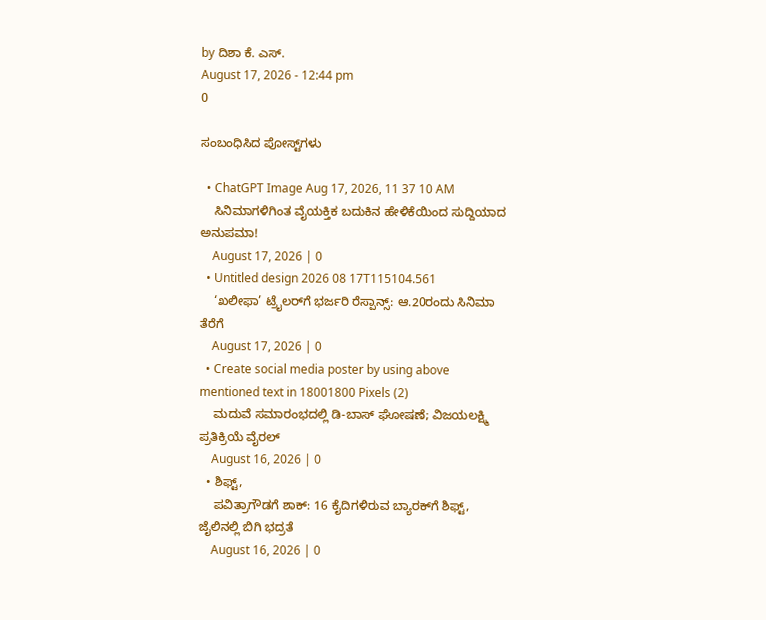by ದಿಶಾ ಕೆ. ಎಸ್.
August 17, 2026 - 12:44 pm
0

ಸಂಬಂಧಿಸಿದ ಪೋಸ್ಟ್‌ಗಳು

  • ChatGPT Image Aug 17, 2026, 11 37 10 AM
    ಸಿನಿಮಾಗಳಿಗಿಂತ ವೈಯಕ್ತಿಕ ಬದುಕಿನ ಹೇಳಿಕೆಯಿಂದ ಸುದ್ದಿಯಾದ ಅನುಪಮಾ!
    August 17, 2026 | 0
  • Untitled design 2026 08 17T115104.561
    ‘ಖಲೀಫಾ’ ಟ್ರೈಲರ್‌ಗೆ ಭರ್ಜರಿ ರೆಸ್ಪಾನ್ಸ್: ಆ.20ರಂದು ಸಿನಿಮಾ ತೆರೆಗೆ
    August 17, 2026 | 0
  • Create social media poster by using above mentioned text in 18001800 Pixels (2)
    ಮದುವೆ ಸಮಾರಂಭದಲ್ಲಿ ಡಿ-ಬಾಸ್ ಘೋಷಣೆ; ವಿಜಯಲಕ್ಷ್ಮಿ ಪ್ರತಿಕ್ರಿಯೆ ವೈರಲ್
    August 16, 2026 | 0
  • ಶಿಫ್ಟ್,
    ಪವಿತ್ರಾಗೌಡಗೆ ಶಾಕ್: 16 ಕೈದಿಗಳಿರುವ ಬ್ಯಾರಕ್‌ಗೆ ಶಿಫ್ಟ್, ಜೈಲಿನಲ್ಲಿ ಬಿಗಿ ಭದ್ರತೆ
    August 16, 2026 | 0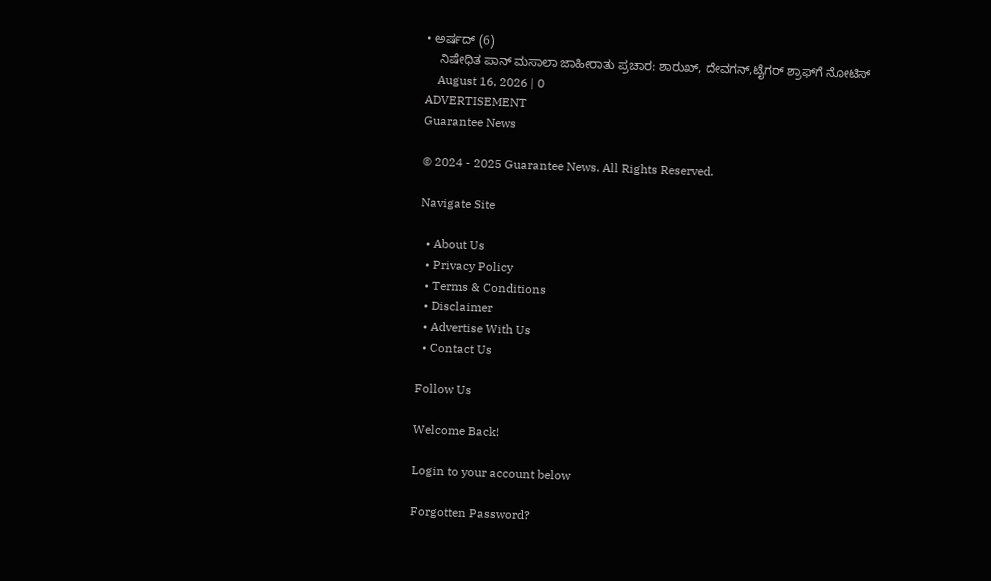• ಅರ್ಷದ್ (6)
    ನಿಷೇಧಿತ ಪಾನ್ ಮಸಾಲಾ ಜಾಹೀರಾತು ಪ್ರಚಾರ: ಶಾರುಖ್, ದೇವಗನ್,ಟೈಗರ್ ಶ್ರಾಫ್‌ಗೆ ನೋಟಿಸ್
    August 16, 2026 | 0
ADVERTISEMENT
Guarantee News

© 2024 - 2025 Guarantee News. All Rights Reserved.

Navigate Site

  • About Us
  • Privacy Policy
  • Terms & Conditions
  • Disclaimer
  • Advertise With Us
  • Contact Us

Follow Us

Welcome Back!

Login to your account below

Forgotten Password?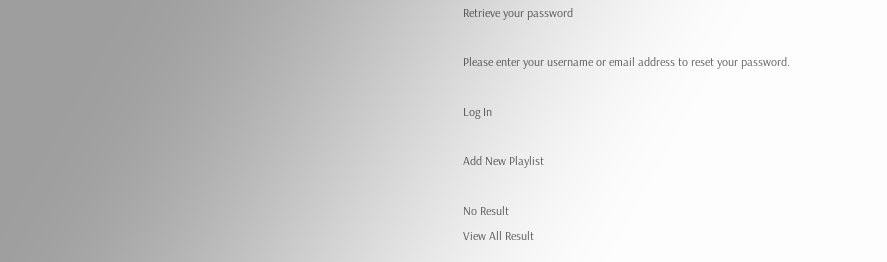Retrieve your password

Please enter your username or email address to reset your password.

Log In

Add New Playlist

No Result
View All Result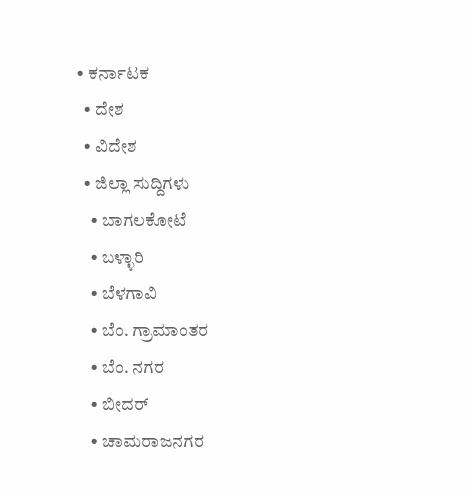• ಕರ್ನಾಟಕ
  • ದೇಶ
  • ವಿದೇಶ
  • ಜಿಲ್ಲಾ ಸುದ್ದಿಗಳು
    • ಬಾಗಲಕೋಟೆ
    • ಬಳ್ಳಾರಿ
    • ಬೆಳಗಾವಿ
    • ಬೆಂ. ಗ್ರಾಮಾಂತರ
    • ಬೆಂ. ನಗರ
    • ಬೀದರ್
    • ಚಾಮರಾಜನಗರ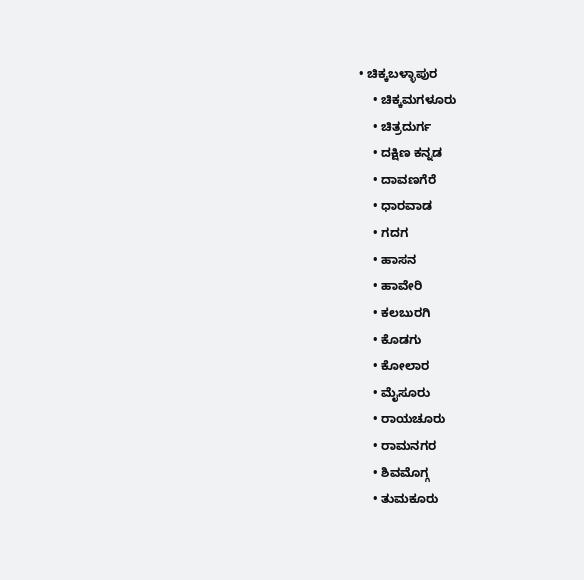• ಚಿಕ್ಕಬಳ್ಳಾಪುರ
    • ಚಿಕ್ಕಮಗಳೂರು
    • ಚಿತ್ರದುರ್ಗ
    • ದಕ್ಷಿಣ ಕನ್ನಡ
    • ದಾವಣಗೆರೆ
    • ಧಾರವಾಡ
    • ಗದಗ
    • ಹಾಸನ
    • ಹಾವೇರಿ
    • ಕಲಬುರಗಿ
    • ಕೊಡಗು
    • ಕೋಲಾರ
    • ಮೈಸೂರು
    • ರಾಯಚೂರು
    • ರಾಮನಗರ
    • ಶಿವಮೊಗ್ಗ
    • ತುಮಕೂರು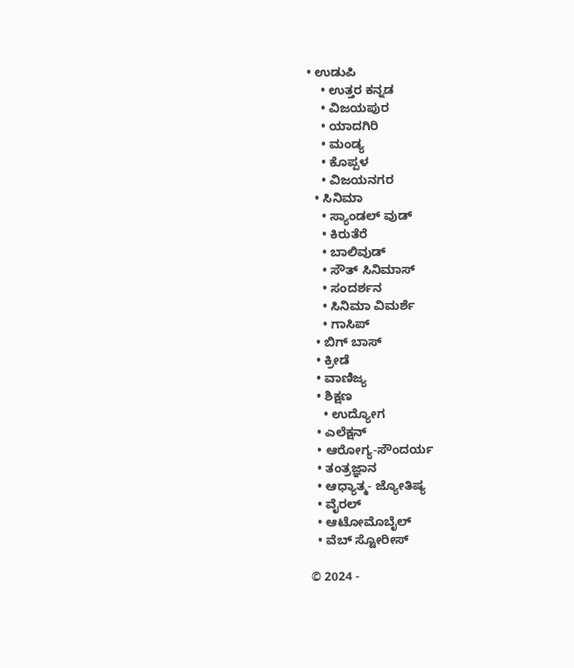• ಉಡುಪಿ
    • ಉತ್ತರ ಕನ್ನಡ
    • ವಿಜಯಪುರ
    • ಯಾದಗಿರಿ
    • ಮಂಡ್ಯ
    • ಕೊಪ್ಪಳ
    • ವಿಜಯನಗರ
  • ಸಿನಿಮಾ
    • ಸ್ಯಾಂಡಲ್ ವುಡ್
    • ಕಿರುತೆರೆ
    • ಬಾಲಿವುಡ್
    • ಸೌತ್ ಸಿನಿಮಾಸ್
    • ಸಂದರ್ಶನ
    • ಸಿನಿಮಾ ವಿಮರ್ಶೆ
    • ಗಾಸಿಪ್
  • ಬಿಗ್ ಬಾಸ್
  • ಕ್ರೀಡೆ
  • ವಾಣಿಜ್ಯ
  • ಶಿಕ್ಷಣ
    • ಉದ್ಯೋಗ
  • ಎಲೆಕ್ಷನ್
  • ಆರೋಗ್ಯ-ಸೌಂದರ್ಯ
  • ತಂತ್ರಜ್ಞಾನ
  • ಆಧ್ಯಾತ್ಮ- ಜ್ಯೋತಿಷ್ಯ
  • ವೈರಲ್
  • ಆಟೋಮೊಬೈಲ್
  • ವೆಬ್ ಸ್ಟೋರೀಸ್

© 2024 -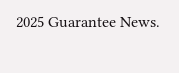2025 Guarantee News.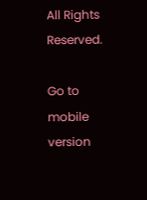All Rights Reserved.

Go to mobile version